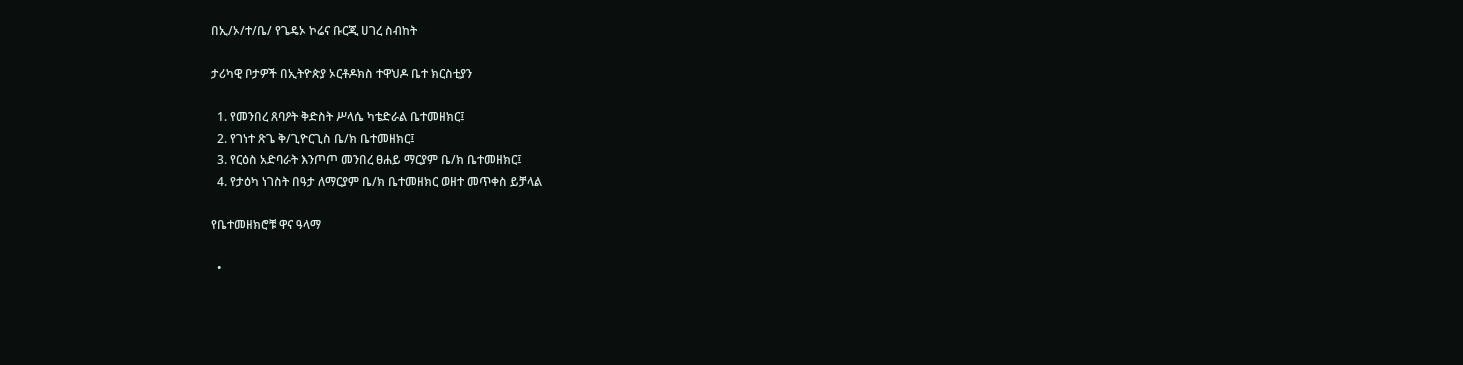በኢ/ኦ/ተ/ቤ/ የጌዴኦ ኮሬና ቡርጂ ሀገረ ስብከት

ታሪካዊ ቦታዎች በኢትዮጵያ ኦርቶዶክስ ተዋህዶ ቤተ ክርስቲያን

  1. የመንበረ ጸባዖት ቅድስት ሥላሴ ካቴድራል ቤተመዘክር፤
  2. የገነተ ጽጌ ቅ/ጊዮርጊስ ቤ/ክ ቤተመዘክር፤
  3. የርዕስ አድባራት እንጦጦ መንበረ ፀሐይ ማርያም ቤ/ክ ቤተመዘክር፤
  4. የታዕካ ነገስት በዓታ ለማርያም ቤ/ክ ቤተመዘክር ወዘተ መጥቀስ ይቻላል

የቤተመዘክሮቹ ዋና ዓላማ

  •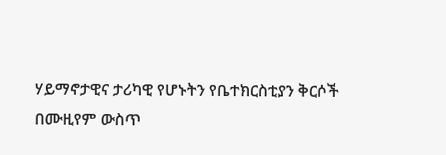ሃይማኖታዊና ታሪካዊ የሆኑትን የቤተክርስቲያን ቅርሶች በሙዚየም ውስጥ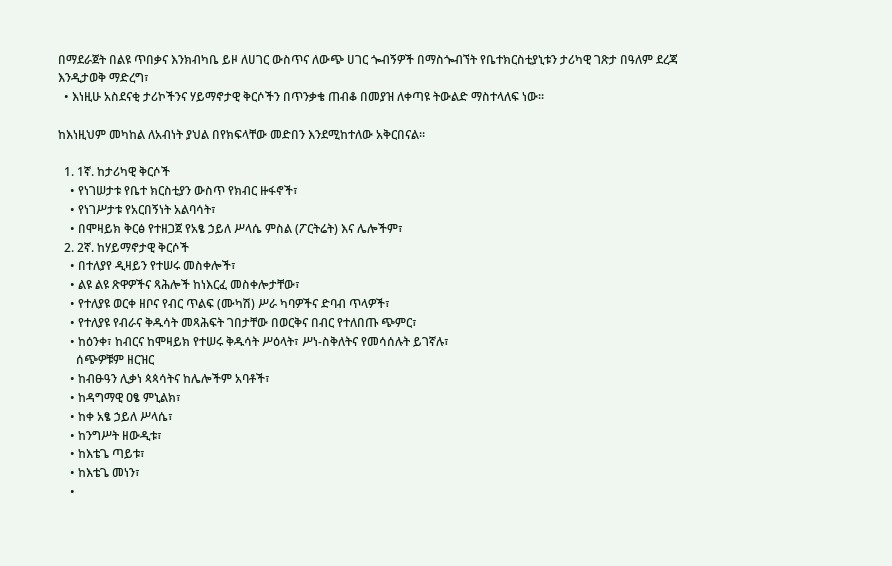በማደራጀት በልዩ ጥበቃና እንክብካቤ ይዞ ለሀገር ውስጥና ለውጭ ሀገር ጐብኝዎች በማስጐብኘት የቤተክርስቲያኒቱን ታሪካዊ ገጽታ በዓለም ደረጃ እንዲታወቅ ማድረግ፣
  • እነዚሁ አስደናቂ ታሪኮችንና ሃይማኖታዊ ቅርሶችን በጥንቃቄ ጠብቆ በመያዝ ለቀጣዩ ትውልድ ማስተላለፍ ነው፡፡

ከእነዚህም መካከል ለአብነት ያህል በየክፍላቸው መድበን እንደሚከተለው አቅርበናል፡፡

  1. 1ኛ. ከታሪካዊ ቅርሶች
    • የነገሠታቱ የቤተ ክርስቲያን ውስጥ የክብር ዙፋኖች፣
    • የነገሥታቱ የአርበኝነት አልባሳት፣
    • በሞዛይክ ቅርፅ የተዘጋጀ የአፄ ኃይለ ሥላሴ ምስል (ፖርትሬት) እና ሌሎችም፣
  2. 2ኛ. ከሃይማኖታዊ ቅርሶች
    • በተለያየ ዲዛይን የተሠሩ መስቀሎች፣
    • ልዩ ልዩ ጽዋዎችና ጻሕሎች ከነእርፈ መስቀሎታቸው፣
    • የተለያዩ ወርቀ ዘቦና የብር ጥልፍ (ሙካሽ) ሥራ ካባዎችና ድባብ ጥላዎች፣
    • የተለያዩ የብራና ቅዱሳት መጻሕፍት ገበታቸው በወርቅና በብር የተለበጡ ጭምር፣
    • ከዕንቀ፣ ከብርና ከሞዛይክ የተሠሩ ቅዱሳት ሥዕላት፣ ሥነ-ስቅለትና የመሳሰሉት ይገኛሉ፣
      ሰጭዎቹም ዘርዝር
    • ከብፁዓን ሊቃነ ጳጳሳትና ከሌሎችም አባቶች፣
    • ከዳግማዊ ዐፄ ምኒልክ፣
    • ከቀ አፄ ኃይለ ሥላሴ፣
    • ከንግሥት ዘውዲቱ፣
    • ከእቴጌ ጣይቱ፣
    • ከእቴጌ መነን፣
    •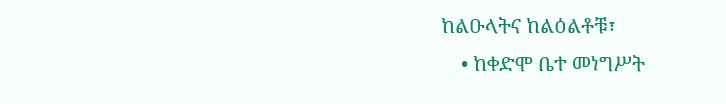ከልዑላትና ከልዕልቶቹ፣
    • ከቀድሞ ቤተ መነግሥት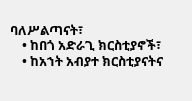ባለሥልጣናት፣
    • ከበጎ አድራጊ ክርስቲያኖች፣
    • ከአኀት አብያተ ክርስቲያናትና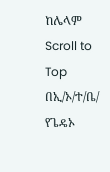ከሌላም
Scroll to Top
በኢ/ኦ/ተ/ቤ/ የጌዴኦ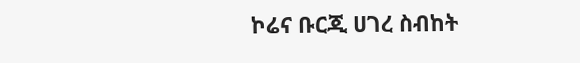ኮሬና ቡርጂ ሀገረ ስብከት